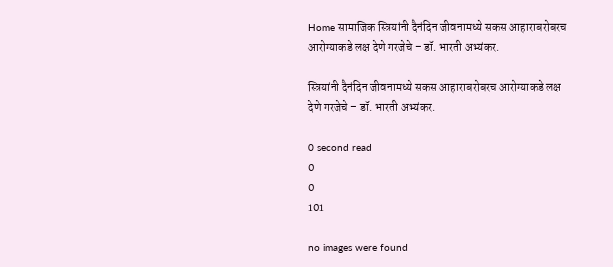Home सामाजिक स्त्रियांनी दैनंदिन जीवनामध्ये सकस आहाराबरोबरच आरोग्याकडे लक्ष देणे गरजेचे – डॉ. भारती अभ्यंकर.

स्त्रियांनी दैनंदिन जीवनामध्ये सकस आहाराबरोबरच आरोग्याकडे लक्ष देणे गरजेचे – डॉ. भारती अभ्यंकर.

0 second read
0
0
101

no images were found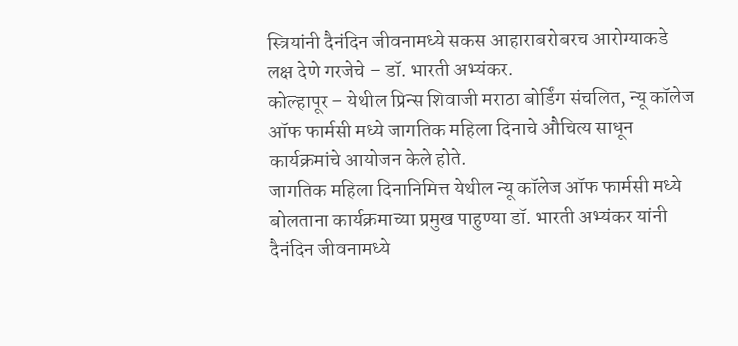स्त्रियांनी दैनंदिन जीवनामध्ये सकस आहाराबरोबरच आरोग्याकडे लक्ष देणे गरजेचे – डॉ. भारती अभ्यंकर.
कोल्हापूर – येथील प्रिन्स शिवाजी मराठा बोर्डिंग संचलित, न्यू कॉलेज ऑफ फार्मसी मध्ये जागतिक महिला दिनाचे औचित्य साधून कार्यक्रमांचे आयोजन केले होते.
जागतिक महिला दिनानिमित्त येथील न्यू कॉलेज ऑफ फार्मसी मध्ये बोलताना कार्यक्रमाच्या प्रमुख पाहुण्या डॉ. भारती अभ्यंकर यांनी दैनंदिन जीवनामध्ये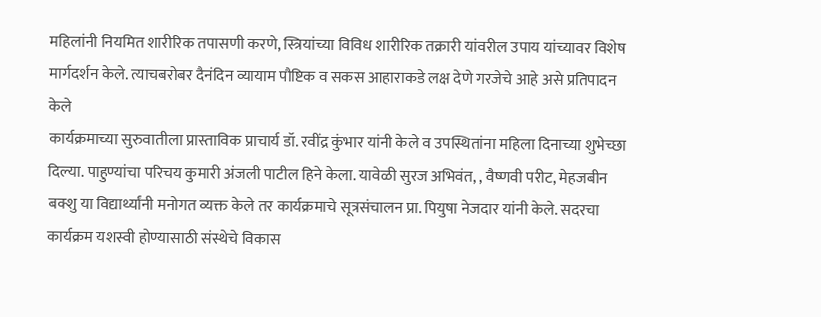महिलांनी नियमित शारीरिक तपासणी करणे, स्त्रियांच्या विविध शारीरिक तक्रारी यांवरील उपाय यांच्यावर विशेष मार्गदर्शन केले. त्याचबरोबर दैनंदिन व्यायाम पौष्टिक व सकस आहाराकडे लक्ष देणे गरजेचे आहे असे प्रतिपादन केले
कार्यक्रमाच्या सुरुवातीला प्रास्ताविक प्राचार्य डॉ. रवींद्र कुंभार यांनी केले व उपस्थितांना महिला दिनाच्या शुभेच्छा दिल्या. पाहुण्यांचा परिचय कुमारी अंजली पाटील हिने केला. यावेळी सुरज अभिवंत, , वैष्णवी परीट, मेहजबीन बक्शु या विद्यार्थ्यांनी मनोगत व्यक्त केले तर कार्यक्रमाचे सूत्रसंचालन प्रा. पियुषा नेजदार यांनी केले. सदरचा कार्यक्रम यशस्वी होण्यासाठी संस्थेचे विकास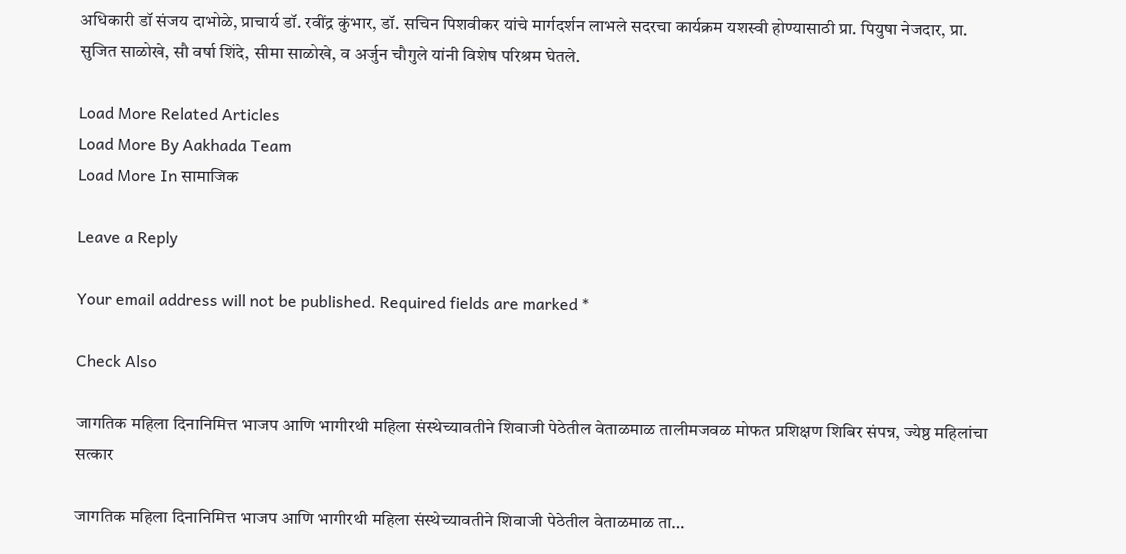अधिकारी डॉ संजय दाभोळे, प्राचार्य डॉ. रवींद्र कुंभार, डॉ. सचिन पिशवीकर यांचे मार्गदर्शन लाभले सदरचा कार्यक्रम यशस्वी होण्यासाठी प्रा. पियुषा नेजदार, प्रा. सुजित साळोखे, सौ वर्षा शिंदे, सीमा साळोखे, व अर्जुन चौगुले यांनी विशेष परिश्रम घेतले.

Load More Related Articles
Load More By Aakhada Team
Load More In सामाजिक

Leave a Reply

Your email address will not be published. Required fields are marked *

Check Also

जागतिक महिला दिनानिमित्त भाजप आणि भागीरथी महिला संस्थेच्यावतीने शिवाजी पेठेतील वेताळमाळ तालीमजवळ मोफत प्रशिक्षण शिबिर संपन्न, ज्येष्ठ महिलांचा सत्कार

जागतिक महिला दिनानिमित्त भाजप आणि भागीरथी महिला संस्थेच्यावतीने शिवाजी पेठेतील वेताळमाळ ता…